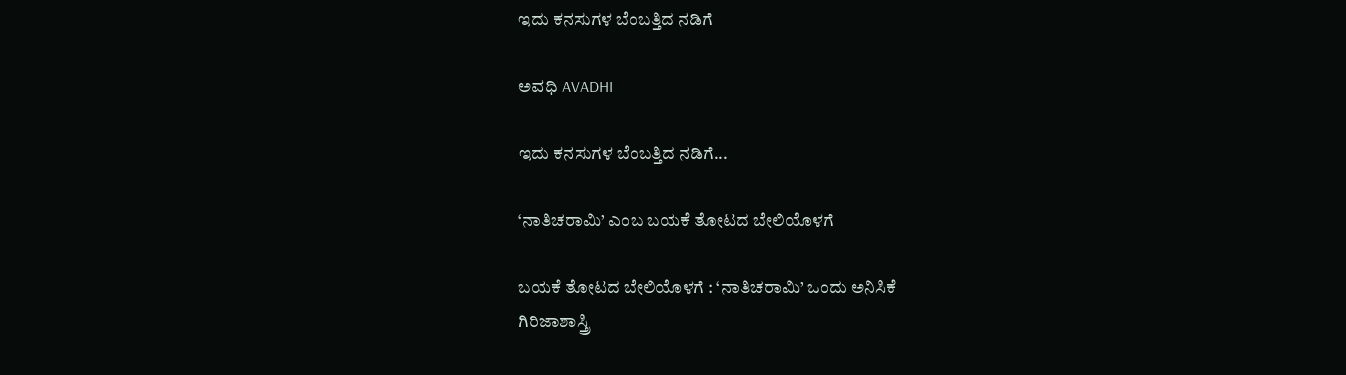ಇದು ಕನಸುಗಳ ಬೆಂಬತ್ತಿದ ನಡಿಗೆ‍

ಅವಧಿ AVADHI

ಇದು ಕನಸುಗಳ ಬೆಂಬತ್ತಿದ ನಡಿಗೆ...

‘ನಾತಿಚರಾಮಿ’ ಎಂಬ ಬಯಕೆ ತೋಟದ ಬೇಲಿಯೊಳಗೆ

ಬಯಕೆ ತೋಟದ ಬೇಲಿಯೊಳಗೆ : ‘ನಾತಿಚರಾಮಿ’ ಒಂದು ಅನಿಸಿಕೆ
ಗಿರಿಜಾಶಾಸ್ತ್ರಿ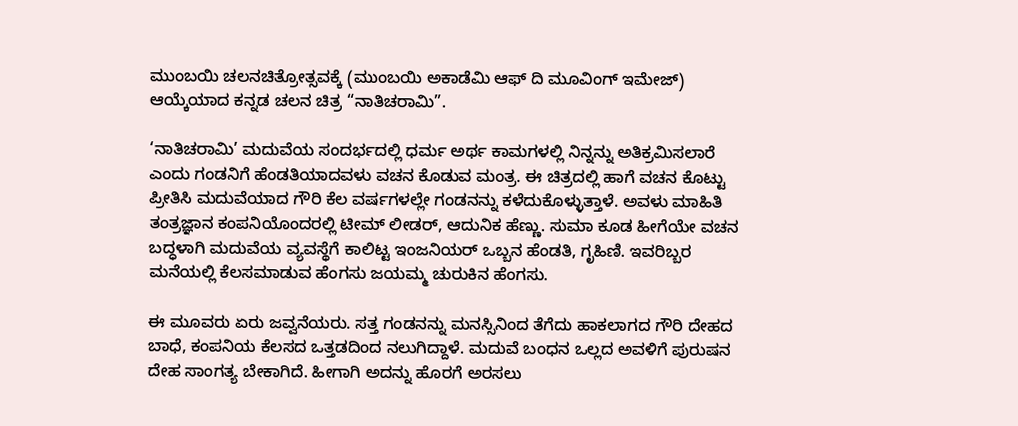ಮುಂಬಯಿ ಚಲನಚಿತ್ರೋತ್ಸವಕ್ಕೆ (ಮುಂಬಯಿ ಅಕಾಡೆಮಿ ಆಫ್ ದಿ ಮೂವಿಂಗ್ ಇಮೇಜ್) ಆಯ್ಕೆಯಾದ ಕನ್ನಡ ಚಲನ ಚಿತ್ರ “ನಾತಿಚರಾಮಿ”.

‘ನಾತಿಚರಾಮಿ’ ಮದುವೆಯ ಸಂದರ್ಭದಲ್ಲಿ ಧರ್ಮ ಅರ್ಥ ಕಾಮಗಳಲ್ಲಿ ನಿನ್ನನ್ನು ಅತಿಕ್ರಮಿಸಲಾರೆ ಎಂದು ಗಂಡನಿಗೆ ಹೆಂಡತಿಯಾದವಳು ವಚನ ಕೊಡುವ ಮಂತ್ರ. ಈ ಚಿತ್ರದಲ್ಲಿ ಹಾಗೆ ವಚನ ಕೊಟ್ಟು ಪ್ರೀತಿಸಿ ಮದುವೆಯಾದ ಗೌರಿ ಕೆಲ ವರ್ಷಗಳಲ್ಲೇ ಗಂಡನನ್ನು ಕಳೆದುಕೊಳ್ಳುತ್ತಾಳೆ. ಅವಳು ಮಾಹಿತಿ ತಂತ್ರಜ್ಞಾನ ಕಂಪನಿಯೊಂದರಲ್ಲಿ ಟೀಮ್ ಲೀಡರ್, ಆದುನಿಕ ಹೆಣ್ಣು. ಸುಮಾ ಕೂಡ ಹೀಗೆಯೇ ವಚನ ಬದ್ಧಳಾಗಿ ಮದುವೆಯ ವ್ಯವಸ್ಥೆಗೆ ಕಾಲಿಟ್ಟ ಇಂಜನಿಯರ್ ಒಬ್ಬನ ಹೆಂಡತಿ, ಗೃಹಿಣಿ. ಇವರಿಬ್ಬರ ಮನೆಯಲ್ಲಿ ಕೆಲಸಮಾಡುವ ಹೆಂಗಸು ಜಯಮ್ಮ ಚುರುಕಿನ ಹೆಂಗಸು.

ಈ ಮೂವರು ಏರು ಜವ್ವನೆಯರು. ಸತ್ತ ಗಂಡನನ್ನು ಮನಸ್ಸಿನಿಂದ ತೆಗೆದು ಹಾಕಲಾಗದ ಗೌರಿ ದೇಹದ ಬಾಧೆ, ಕಂಪನಿಯ ಕೆಲಸದ ಒತ್ತಡದಿಂದ ನಲುಗಿದ್ದಾಳೆ. ಮದುವೆ ಬಂಧನ ಒಲ್ಲದ ಅವಳಿಗೆ ಪುರುಷನ ದೇಹ ಸಾಂಗತ್ಯ ಬೇಕಾಗಿದೆ. ಹೀಗಾಗಿ ಅದನ್ನು ಹೊರಗೆ ಅರಸಲು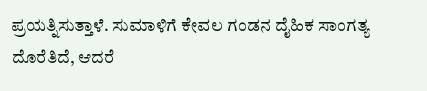ಪ್ರಯತ್ನಿಸುತ್ತಾಳೆ. ಸುಮಾಳಿಗೆ ಕೇವಲ ಗಂಡನ ದೈಹಿಕ ಸಾಂಗತ್ಯ ದೊರೆತಿದೆ, ಆದರೆ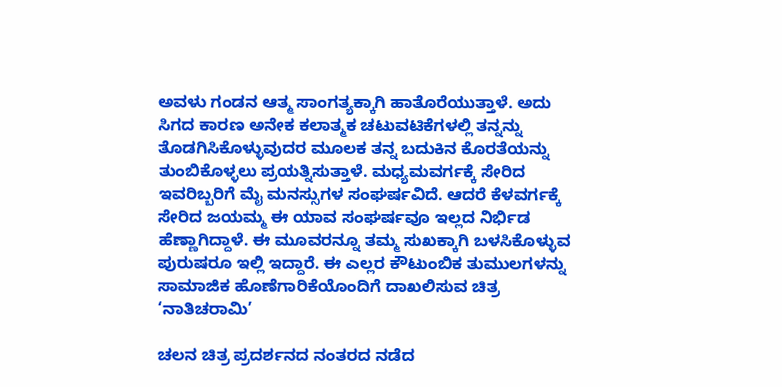ಅವಳು ಗಂಡನ ಆತ್ಮ ಸಾಂಗತ್ಯಕ್ಕಾಗಿ ಹಾತೊರೆಯುತ್ತಾಳೆ. ಅದು ಸಿಗದ ಕಾರಣ ಅನೇಕ ಕಲಾತ್ಮಕ ಚಟುವಟಿಕೆಗಳಲ್ಲಿ ತನ್ನನ್ನು ತೊಡಗಿಸಿಕೊಳ್ಳುವುದರ ಮೂಲಕ ತನ್ನ ಬದುಕಿನ ಕೊರತೆಯನ್ನು ತುಂಬಿಕೊಳ್ಳಲು ಪ್ರಯತ್ನಿಸುತ್ತಾಳೆ. ಮಧ್ಯಮವರ್ಗಕ್ಕೆ ಸೇರಿದ ಇವರಿಬ್ಬರಿಗೆ ಮೈ ಮನಸ್ಸುಗಳ ಸಂಘರ್ಷವಿದೆ. ಆದರೆ ಕೆಳವರ್ಗಕ್ಕೆ ಸೇರಿದ ಜಯಮ್ಮ ಈ ಯಾವ ಸಂಘರ್ಷವೂ ಇಲ್ಲದ ನಿರ್ಭಿಡ ಹೆಣ್ಣಾಗಿದ್ದಾಳೆ. ಈ ಮೂವರನ್ನೂ ತಮ್ಮ ಸುಖಕ್ಕಾಗಿ ಬಳಸಿಕೊಳ್ಳುವ ಪುರುಷರೂ ಇಲ್ಲಿ ಇದ್ದಾರೆ. ಈ ಎಲ್ಲರ ಕೌಟುಂಬಿಕ ತುಮುಲಗಳನ್ನು ಸಾಮಾಜಿಕ ಹೊಣೆಗಾರಿಕೆಯೊಂದಿಗೆ ದಾಖಲಿಸುವ ಚಿತ್ರ ‘ನಾತಿಚರಾಮಿ’

ಚಲನ ಚಿತ್ರ ಪ್ರದರ್ಶನದ ನಂತರದ ನಡೆದ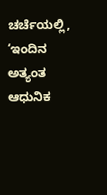ಚರ್ಚೆಯಲ್ಲಿ, ‘ಇಂದಿನ ಅತ್ಯಂತ ಆಧುನಿಕ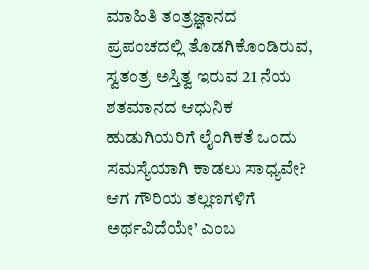ಮಾಹಿತಿ ತಂತ್ರಜ್ಞಾನದ ಪ್ರಪಂಚದಲ್ಲಿ ತೊಡಗಿಕೊಂಡಿರುವ, ಸ್ವತಂತ್ರ ಅಸ್ತಿತ್ವ ಇರುವ 21 ನೆಯ ಶತಮಾನದ ಆಧುನಿಕ ಹುಡುಗಿಯರಿಗೆ ಲೈಂಗಿಕತೆ ಒಂದು ಸಮಸ್ಯೆಯಾಗಿ ಕಾಡಲು ಸಾಧ್ಯವೇ? ಆಗ ಗೌರಿಯ ತಲ್ಲಣಗಳಿಗೆ ಅರ್ಥವಿದೆಯೇ’ ಎಂಬ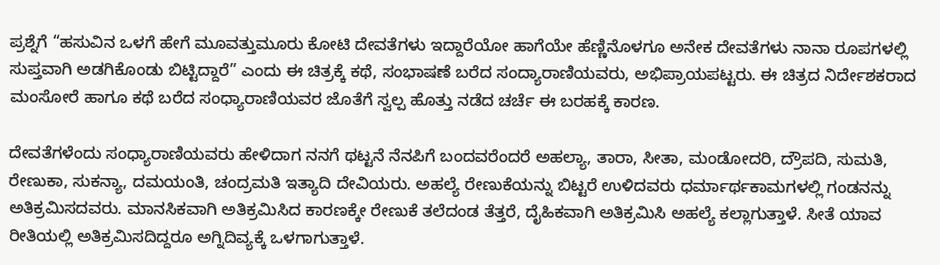ಪ್ರಶ್ನೆಗೆ “ಹಸುವಿನ ಒಳಗೆ ಹೇಗೆ ಮೂವತ್ತುಮೂರು ಕೋಟಿ ದೇವತೆಗಳು ಇದ್ದಾರೆಯೋ ಹಾಗೆಯೇ ಹೆಣ್ಣಿನೊಳಗೂ ಅನೇಕ ದೇವತೆಗಳು ನಾನಾ ರೂಪಗಳಲ್ಲಿ ಸುಪ್ತವಾಗಿ ಅಡಗಿಕೊಂಡು ಬಿಟ್ಟಿದ್ದಾರೆ” ಎಂದು ಈ ಚಿತ್ರಕ್ಕೆ ಕಥೆ, ಸಂಭಾಷಣೆ ಬರೆದ ಸಂದ್ಯಾರಾಣಿಯವರು, ಅಭಿಪ್ರಾಯಪಟ್ಟರು. ಈ ಚಿತ್ರದ ನಿರ್ದೇಶಕರಾದ ಮಂಸೋರೆ ಹಾಗೂ ಕಥೆ ಬರೆದ ಸಂಧ್ಯಾರಾಣಿಯವರ ಜೊತೆಗೆ ಸ್ವಲ್ಪ ಹೊತ್ತು ನಡೆದ ಚರ್ಚೆ ಈ ಬರಹಕ್ಕೆ ಕಾರಣ.

ದೇವತೆಗಳೆಂದು ಸಂಧ್ಯಾರಾಣಿಯವರು ಹೇಳಿದಾಗ ನನಗೆ ಥಟ್ಟನೆ ನೆನಪಿಗೆ ಬಂದವರೆಂದರೆ ಅಹಲ್ಯಾ, ತಾರಾ, ಸೀತಾ, ಮಂಡೋದರಿ, ದ್ರೌಪದಿ, ಸುಮತಿ, ರೇಣುಕಾ, ಸುಕನ್ಯಾ, ದಮಯಂತಿ, ಚಂದ್ರಮತಿ ಇತ್ಯಾದಿ ದೇವಿಯರು. ಅಹಲ್ಯೆ ರೇಣುಕೆಯನ್ನು ಬಿಟ್ಟರೆ ಉಳಿದವರು ಧರ್ಮಾರ್ಥಕಾಮಗಳಲ್ಲಿ ಗಂಡನನ್ನು ಅತಿಕ್ರಮಿಸದವರು. ಮಾನಸಿಕವಾಗಿ ಅತಿಕ್ರಮಿಸಿದ ಕಾರಣಕ್ಕೇ ರೇಣುಕೆ ತಲೆದಂಡ ತೆತ್ತರೆ, ದೈಹಿಕವಾಗಿ ಅತಿಕ್ರಮಿಸಿ ಅಹಲ್ಯೆ ಕಲ್ಲಾಗುತ್ತಾಳೆ. ಸೀತೆ ಯಾವ ರೀತಿಯಲ್ಲಿ ಅತಿಕ್ರಮಿಸದಿದ್ದರೂ ಅಗ್ನಿದಿವ್ಯಕ್ಕೆ ಒಳಗಾಗುತ್ತಾಳೆ.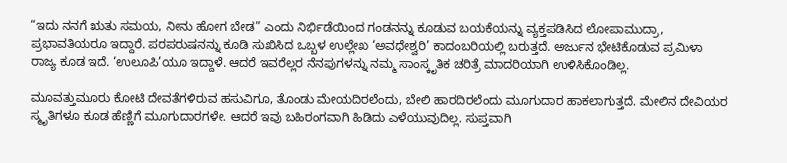“ಇದು ನನಗೆ ಋತು ಸಮಯ, ನೀನು ಹೋಗ ಬೇಡ” ಎಂದು ನಿರ್ಭಿಡೆಯಿಂದ ಗಂಡನನ್ನು ಕೂಡುವ ಬಯಕೆಯನ್ನು ವ್ಯಕ್ತಪಡಿಸಿದ ಲೋಪಾಮುದ್ರಾ, ಪ್ರಭಾವತಿಯರೂ ಇದ್ದಾರೆ. ಪರಪರುಷನನ್ನು ಕೂಡಿ ಸುಖಿಸಿದ ಒಬ್ಬಳ ಉಲ್ಲೇಖ ‘ಅವಧೇಶ್ವರಿ’ ಕಾದಂಬರಿಯಲ್ಲಿ ಬರುತ್ತದೆ. ಅರ್ಜುನ ಭೇಟಿಕೊಡುವ ಪ್ರಮಿಳಾ ರಾಜ್ಯ ಕೂಡ ಇದೆ. ‘ಉಲೂಪಿ’ಯೂ ಇದ್ದಾಳೆ. ಆದರೆ ಇವರೆಲ್ಲರ ನೆನಪುಗಳನ್ನು ನಮ್ಮ ಸಾಂಸ್ಕೃತಿಕ ಚರಿತ್ರೆ ಮಾದರಿಯಾಗಿ ಉಳಿಸಿಕೊಂಡಿಲ್ಲ.

ಮೂವತ್ತುಮೂರು ಕೋಟಿ ದೇವತೆಗಳಿರುವ ಹಸುವಿಗೂ, ತೊಂಡು ಮೇಯದಿರಲೆಂದು, ಬೇಲಿ ಹಾರದಿರಲೆಂದು ಮೂಗುದಾರ ಹಾಕಲಾಗುತ್ತದೆ. ಮೇಲಿನ ದೇವಿಯರ ಸ್ಮೃತಿಗಳೂ ಕೂಡ ಹೆಣ್ಣಿಗೆ ಮೂಗುದಾರಗಳೇ. ಆದರೆ ಇವು ಬಹಿರಂಗವಾಗಿ ಹಿಡಿದು ಎಳೆಯುವುದಿಲ್ಲ. ಸುಪ್ತವಾಗಿ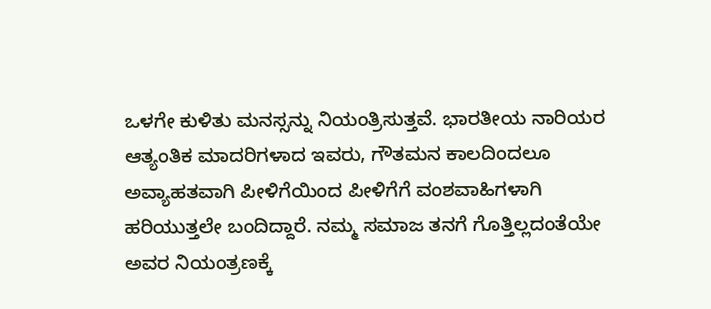ಒಳಗೇ ಕುಳಿತು ಮನಸ್ಸನ್ನು ನಿಯಂತ್ರಿಸುತ್ತವೆ. ಭಾರತೀಯ ನಾರಿಯರ ಆತ್ಯಂತಿಕ ಮಾದರಿಗಳಾದ ಇವರು, ಗೌತಮನ ಕಾಲದಿಂದಲೂ ಅವ್ಯಾಹತವಾಗಿ ಪೀಳಿಗೆಯಿಂದ ಪೀಳಿಗೆಗೆ ವಂಶವಾಹಿಗಳಾಗಿ ಹರಿಯುತ್ತಲೇ ಬಂದಿದ್ದಾರೆ. ನಮ್ಮ ಸಮಾಜ ತನಗೆ ಗೊತ್ತಿಲ್ಲದಂತೆಯೇ ಅವರ ನಿಯಂತ್ರಣಕ್ಕೆ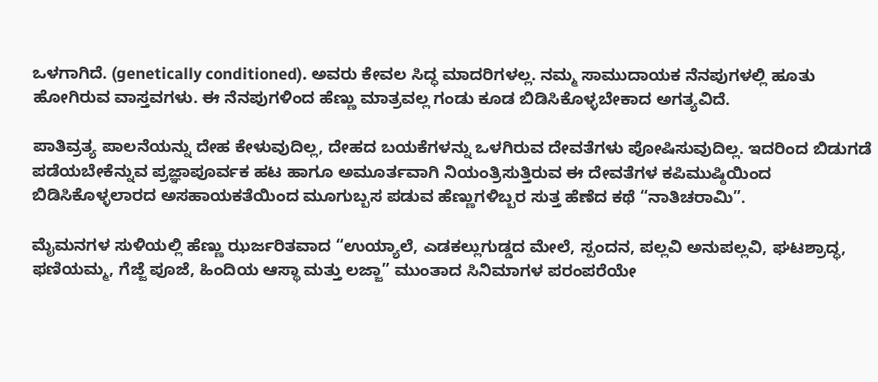ಒಳಗಾಗಿದೆ. (genetically conditioned). ಅವರು ಕೇವಲ ಸಿದ್ಧ ಮಾದರಿಗಳಲ್ಲ. ನಮ್ಮ ಸಾಮುದಾಯಕ ನೆನಪುಗಳಲ್ಲಿ ಹೂತು ಹೋಗಿರುವ ವಾಸ್ತವಗಳು. ಈ ನೆನಪುಗಳಿಂದ ಹೆಣ್ಣು ಮಾತ್ರವಲ್ಲ ಗಂಡು ಕೂಡ ಬಿಡಿಸಿಕೊಳ್ಳಬೇಕಾದ ಅಗತ್ಯವಿದೆ.

ಪಾತಿವ್ರತ್ಯ ಪಾಲನೆಯನ್ನು ದೇಹ ಕೇಳುವುದಿಲ್ಲ, ದೇಹದ ಬಯಕೆಗಳನ್ನು ಒಳಗಿರುವ ದೇವತೆಗಳು ಪೋಷಿಸುವುದಿಲ್ಲ. ಇದರಿಂದ ಬಿಡುಗಡೆ ಪಡೆಯಬೇಕೆನ್ನುವ ಪ್ರಜ್ಞಾಪೂರ್ವಕ ಹಟ ಹಾಗೂ ಅಮೂರ್ತವಾಗಿ ನಿಯಂತ್ರಿಸುತ್ತಿರುವ ಈ ದೇವತೆಗಳ ಕಪಿಮುಷ್ಠಿಯಿಂದ ಬಿಡಿಸಿಕೊಳ್ಳಲಾರದ ಅಸಹಾಯಕತೆಯಿಂದ ಮೂಗುಬ್ಬಸ ಪಡುವ ಹೆಣ್ಣುಗಳಿಬ್ಬರ ಸುತ್ತ ಹೆಣೆದ ಕಥೆ “ನಾತಿಚರಾಮಿ”.

ಮೈಮನಗಳ ಸುಳಿಯಲ್ಲಿ ಹೆಣ್ಣು ಝರ್ಜರಿತವಾದ “ಉಯ್ಯಾಲೆ, ಎಡಕಲ್ಲುಗುಡ್ಡದ ಮೇಲೆ, ಸ್ಪಂದನ, ಪಲ್ಲವಿ ಅನುಪಲ್ಲವಿ, ಘಟಶ್ರಾದ್ಧ, ಫಣಿಯಮ್ಮ, ಗೆಜ್ಜೆ ಪೂಜೆ, ಹಿಂದಿಯ ಆಸ್ಥಾ ಮತ್ತು ಲಜ್ಜಾ” ಮುಂತಾದ ಸಿನಿಮಾಗಳ ಪರಂಪರೆಯೇ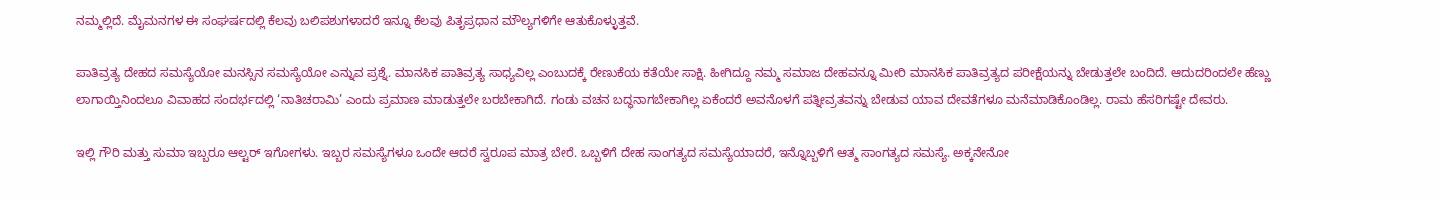ನಮ್ಮಲ್ಲಿದೆ. ಮೈಮನಗಳ ಈ ಸಂಘರ್ಷದಲ್ಲಿ ಕೆಲವು ಬಲಿಪಶುಗಳಾದರೆ ಇನ್ನೂ ಕೆಲವು ಪಿತೃಪ್ರಧಾನ ಮೌಲ್ಯಗಳಿಗೇ ಆತುಕೊಳ್ಳುತ್ತವೆ.

ಪಾತಿವ್ರತ್ಯ ದೇಹದ ಸಮಸ್ಯೆಯೋ ಮನಸ್ಸಿನ ಸಮಸ್ಯೆಯೋ ಎನ್ನುವ ಪ್ರಶ್ನೆ. ಮಾನಸಿಕ ಪಾತಿವ್ರತ್ಯ ಸಾಧ್ಯವಿಲ್ಲ ಎಂಬುದಕ್ಕೆ ರೇಣುಕೆಯ ಕತೆಯೇ ಸಾಕ್ಷಿ. ಹೀಗಿದ್ದೂ ನಮ್ಮ ಸಮಾಜ ದೇಹವನ್ನೂ ಮೀರಿ ಮಾನಸಿಕ ಪಾತಿವ್ರತ್ಯದ ಪರೀಕ್ಷೆಯನ್ನು ಬೇಡುತ್ತಲೇ ಬಂದಿದೆ. ಆದುದರಿಂದಲೇ ಹೆಣ್ಣು ಲಾಗಾಯ್ತಿನಿಂದಲೂ ವಿವಾಹದ ಸಂದರ್ಭದಲ್ಲಿ ‘ನಾತಿಚರಾಮಿ’ ಎಂದು ಪ್ರಮಾಣ ಮಾಡುತ್ತಲೇ ಬರಬೇಕಾಗಿದೆ. ಗಂಡು ವಚನ ಬದ್ಧನಾಗಬೇಕಾಗಿಲ್ಲ ಏಕೆಂದರೆ ಅವನೊಳಗೆ ಪತ್ನೀವ್ರತವನ್ನು ಬೇಡುವ ಯಾವ ದೇವತೆಗಳೂ ಮನೆಮಾಡಿಕೊಂಡಿಲ್ಲ. ರಾಮ ಹೆಸರಿಗಷ್ಟೇ ದೇವರು.

ಇಲ್ಲಿ ಗೌರಿ ಮತ್ತು ಸುಮಾ ಇಬ್ಬರೂ ಆಲ್ಟರ್ ಇಗೋಗಳು. ಇಬ್ಬರ ಸಮಸ್ಯೆಗಳೂ ಒಂದೇ ಆದರೆ ಸ್ವರೂಪ ಮಾತ್ರ ಬೇರೆ. ಒಬ್ಬಳಿಗೆ ದೇಹ ಸಾಂಗತ್ಯದ ಸಮಸ್ಯೆಯಾದರೆ, ಇನ್ನೊಬ್ಬಳಿಗೆ ಆತ್ಮ ಸಾಂಗತ್ಯದ ಸಮಸ್ಯೆ. ಅಕ್ಕನೇನೋ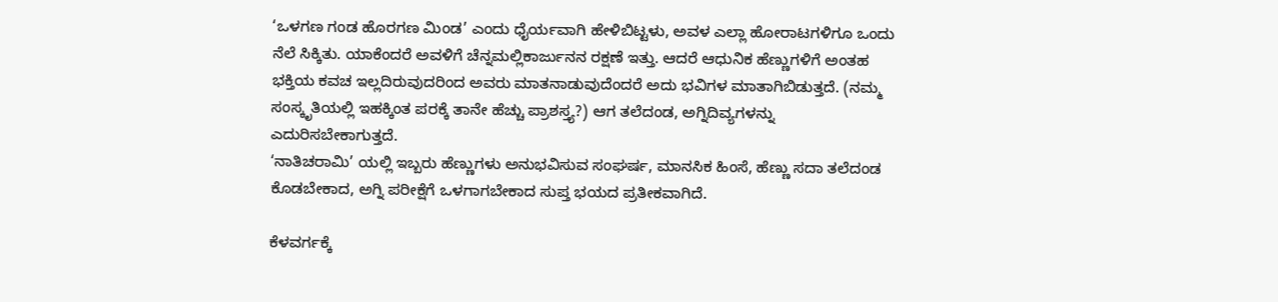‘ಒಳಗಣ ಗಂಡ ಹೊರಗಣ ಮಿಂಡ’ ಎಂದು ಧೈರ್ಯವಾಗಿ ಹೇಳಿಬಿಟ್ಟಳು, ಅವಳ ಎಲ್ಲಾ ಹೋರಾಟಗಳಿಗೂ ಒಂದು ನೆಲೆ ಸಿಕ್ಕಿತು. ಯಾಕೆಂದರೆ ಅವಳಿಗೆ ಚೆನ್ನಮಲ್ಲಿಕಾರ್ಜುನನ ರಕ್ಷಣೆ ಇತ್ತು. ಆದರೆ ಆಧುನಿಕ ಹೆಣ್ಣುಗಳಿಗೆ ಅಂತಹ ಭಕ್ತಿಯ ಕವಚ ಇಲ್ಲದಿರುವುದರಿಂದ ಅವರು ಮಾತನಾಡುವುದೆಂದರೆ ಅದು ಭವಿಗಳ ಮಾತಾಗಿಬಿಡುತ್ತದೆ. (ನಮ್ಮ ಸಂಸ್ಕೃತಿಯಲ್ಲಿ ಇಹಕ್ಕಿಂತ ಪರಕ್ಕೆ ತಾನೇ ಹೆಚ್ಚು ಪ್ರಾಶಸ್ತ್ಯ?) ಆಗ ತಲೆದಂಡ, ಅಗ್ನಿದಿವ್ಯಗಳನ್ನು ಎದುರಿಸಬೇಕಾಗುತ್ತದೆ.
‘ನಾತಿಚರಾಮಿ’ ಯಲ್ಲಿ ಇಬ್ಬರು ಹೆಣ್ಣುಗಳು ಅನುಭವಿಸುವ ಸಂಘರ್ಷ, ಮಾನಸಿಕ ಹಿಂಸೆ, ಹೆಣ್ಣು ಸದಾ ತಲೆದಂಡ ಕೊಡಬೇಕಾದ, ಅಗ್ನಿ ಪರೀಕ್ಷೆಗೆ ಒಳಗಾಗಬೇಕಾದ ಸುಪ್ತ ಭಯದ ಪ್ರತೀಕವಾಗಿದೆ.

ಕೆಳವರ್ಗಕ್ಕೆ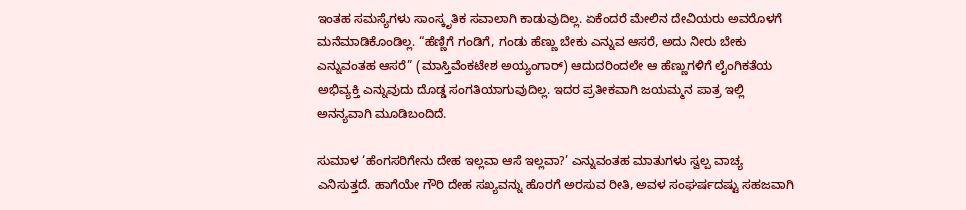ಇಂತಹ ಸಮಸ್ಯೆಗಳು ಸಾಂಸ್ಕೃತಿಕ ಸವಾಲಾಗಿ ಕಾಡುವುದಿಲ್ಲ. ಏಕೆಂದರೆ ಮೇಲಿನ ದೇವಿಯರು ಅವರೊಳಗೆ ಮನೆಮಾಡಿಕೊಂಡಿಲ್ಲ. “ಹೆಣ್ಣಿಗೆ ಗಂಡಿಗೆ, ಗಂಡು ಹೆಣ್ಣು ಬೇಕು ಎನ್ನುವ ಆಸರೆ, ಅದು ನೀರು ಬೇಕು ಎನ್ನುವಂತಹ ಆಸರೆ” (ಮಾಸ್ತಿವೆಂಕಟೇಶ ಅಯ್ಯಂಗಾರ್) ಆದುದರಿಂದಲೇ ಆ ಹೆಣ್ಣುಗಳಿಗೆ ಲೈಂಗಿಕತೆಯ ಅಭಿವ್ಯಕ್ತಿ ಎನ್ನುವುದು ದೊಡ್ಡ ಸಂಗತಿಯಾಗುವುದಿಲ್ಲ. ಇದರ ಪ್ರತೀಕವಾಗಿ ಜಯಮ್ಮನ ಪಾತ್ರ ಇಲ್ಲಿ ಅನನ್ಯವಾಗಿ ಮೂಡಿಬಂದಿದೆ.

ಸುಮಾಳ ‘ಹೆಂಗಸರಿಗೇನು ದೇಹ ಇಲ್ಲವಾ ಆಸೆ ಇಲ್ಲವಾ?’ ಎನ್ನುವಂತಹ ಮಾತುಗಳು ಸ್ವಲ್ಪ ವಾಚ್ಯ ಎನಿಸುತ್ತದೆ. ಹಾಗೆಯೇ ಗೌರಿ ದೇಹ ಸಖ್ಯವನ್ನು ಹೊರಗೆ ಅರಸುವ ರೀತಿ, ಅವಳ ಸಂಘರ್ಷದಷ್ಟು ಸಹಜವಾಗಿ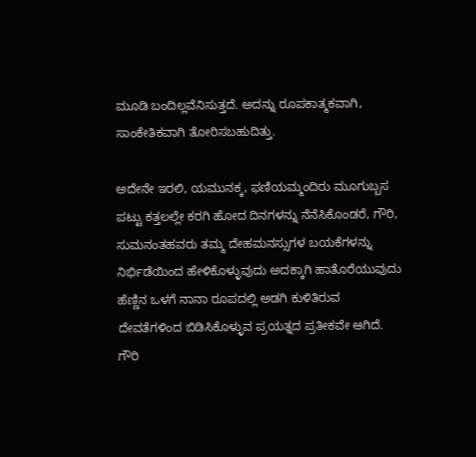ಮೂಡಿ ಬಂದಿಲ್ಲವೆನಿಸುತ್ತದೆ. ಅದನ್ನು ರೂಪಕಾತ್ಮಕವಾಗಿ, ಸಾಂಕೇತಿಕವಾಗಿ ತೋರಿಸಬಹುದಿತ್ತು.

ಅದೇನೇ ಇರಲಿ, ಯಮುನಕ್ಕ, ಫಣಿಯಮ್ಮಂದಿರು ಮೂಗುಬ್ಬಸ ಪಟ್ಟು ಕತ್ತಲಲ್ಲೇ ಕರಗಿ ಹೋದ ದಿನಗಳನ್ನು ನೆನೆಸಿಕೊಂಡರೆ, ಗೌರಿ, ಸುಮನಂತಹವರು ತಮ್ಮ ದೇಹಮನಸ್ಸುಗಳ ಬಯಕೆಗಳನ್ನು ನಿರ್ಭಿಡೆಯಿಂದ ಹೇಳಿಕೊಳ್ಳುವುದು ಅದಕ್ಕಾಗಿ ಹಾತೊರೆಯುವುದು ಹೆಣ್ಣಿನ ಒಳಗೆ ನಾನಾ ರೂಪದಲ್ಲಿ ಅಡಗಿ ಕುಳಿತಿರುವ ದೇವತೆಗಳಿಂದ ಬಿಡಿಸಿಕೊಳ್ಳುವ ಪ್ರಯತ್ನದ ಪ್ರತೀಕವೇ ಆಗಿದೆ. ಗೌರಿ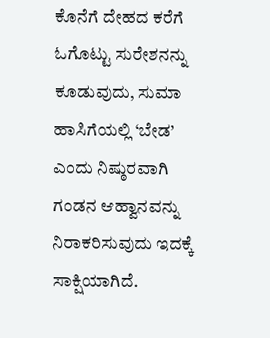ಕೊನೆಗೆ ದೇಹದ ಕರೆಗೆ ಓಗೊಟ್ಟು ಸುರೇಶನನ್ನು ಕೂಡುವುದು, ಸುಮಾ ಹಾಸಿಗೆಯಲ್ಲಿ ‘ಬೇಡ’ ಎಂದು ನಿಷ್ಠುರವಾಗಿ ಗಂಡನ ಆಹ್ವಾನವನ್ನು ನಿರಾಕರಿಸುವುದು ಇದಕ್ಕೆ ಸಾಕ್ಷಿಯಾಗಿದೆ.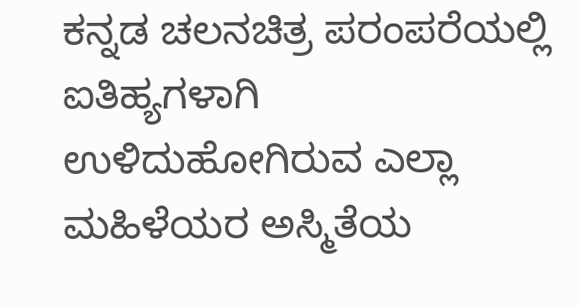ಕನ್ನಡ ಚಲನಚಿತ್ರ ಪರಂಪರೆಯಲ್ಲಿ ಐತಿಹ್ಯಗಳಾಗಿ ಉಳಿದುಹೋಗಿರುವ ಎಲ್ಲಾ ಮಹಿಳೆಯರ ಅಸ್ಮಿತೆಯ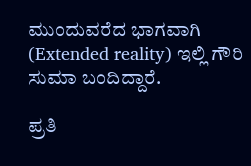ಮುಂದುವರೆದ ಭಾಗವಾಗಿ (Extended reality) ಇಲ್ಲಿ ಗೌರಿ ಸುಮಾ ಬಂದಿದ್ದಾರೆ.

ಪ್ರತಿ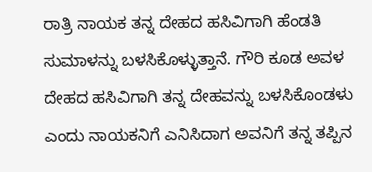ರಾತ್ರಿ ನಾಯಕ ತನ್ನ ದೇಹದ ಹಸಿವಿಗಾಗಿ ಹೆಂಡತಿ ಸುಮಾಳನ್ನು ಬಳಸಿಕೊಳ್ಳುತ್ತಾನೆ. ಗೌರಿ ಕೂಡ ಅವಳ ದೇಹದ ಹಸಿವಿಗಾಗಿ ತನ್ನ ದೇಹವನ್ನು ಬಳಸಿಕೊಂಡಳು ಎಂದು ನಾಯಕನಿಗೆ ಎನಿಸಿದಾಗ ಅವನಿಗೆ ತನ್ನ ತಪ್ಪಿನ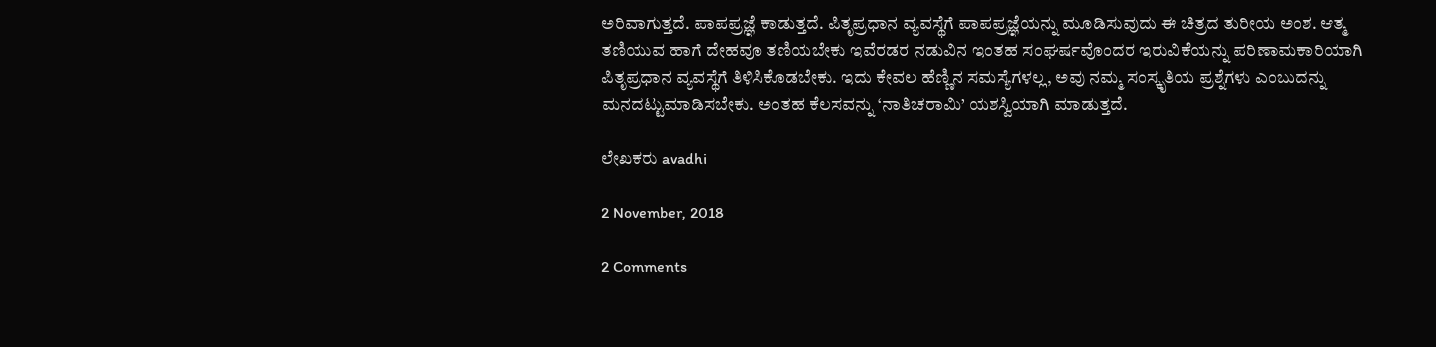ಅರಿವಾಗುತ್ತದೆ. ಪಾಪಪ್ರಜ್ಞೆ ಕಾಡುತ್ತದೆ. ಪಿತೃಪ್ರಧಾನ ವ್ಯವಸ್ಥೆಗೆ ಪಾಪಪ್ರಜ್ಞೆಯನ್ನು ಮೂಡಿಸುವುದು ಈ ಚಿತ್ರದ ತುರೀಯ ಅಂಶ. ಆತ್ಮ ತಣಿಯುವ ಹಾಗೆ ದೇಹವೂ ತಣಿಯಬೇಕು ಇವೆರಡರ ನಡುವಿನ ಇಂತಹ ಸಂಘರ್ಷವೊಂದರ ಇರುವಿಕೆಯನ್ನು ಪರಿಣಾಮಕಾರಿಯಾಗಿ ಪಿತೃಪ್ರಧಾನ ವ್ಯವಸ್ಥೆಗೆ ತಿಳಿಸಿಕೊಡಬೇಕು. ಇದು ಕೇವಲ ಹೆಣ್ಣಿನ ಸಮಸ್ಯೆಗಳಲ್ಲ, ಅವು ನಮ್ಮ ಸಂಸ್ಕೃತಿಯ ಪ್ರಶ್ನೆಗಳು ಎಂಬುದನ್ನು ಮನದಟ್ಟುಮಾಡಿಸಬೇಕು. ಅಂತಹ ಕೆಲಸವನ್ನು ‘ನಾತಿಚರಾಮಿ’ ಯಶಸ್ವಿಯಾಗಿ ಮಾಡುತ್ತದೆ.

ಲೇಖಕರು avadhi

2 November, 2018

2 Comments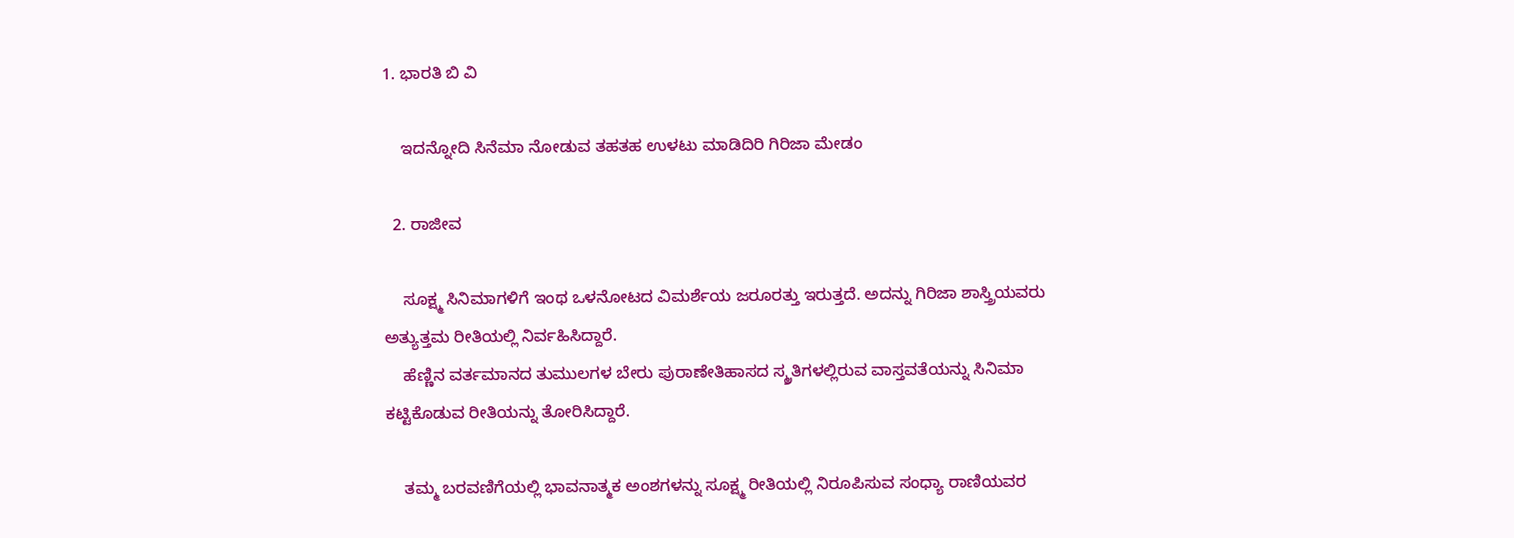1. ಭಾರತಿ ಬಿ ವಿ

    ಇದನ್ನೋದಿ ಸಿನೆಮಾ ನೋಡುವ ತಹತಹ ಉಳಟು ಮಾಡಿದಿರಿ ಗಿರಿಜಾ ಮೇಡಂ

  2. ರಾಜೀವ

    ಸೂಕ್ಷ್ಮ ಸಿನಿಮಾಗಳಿಗೆ ಇಂಥ ಒಳನೋಟದ ವಿಮರ್ಶೆಯ ಜರೂರತ್ತು ಇರುತ್ತದೆ. ಅದನ್ನು ಗಿರಿಜಾ ಶಾಸ್ತ್ರಿಯವರು ಅತ್ಯುತ್ತಮ ರೀತಿಯಲ್ಲಿ ನಿರ್ವಹಿಸಿದ್ದಾರೆ.
    ಹೆಣ್ಣಿನ ವರ್ತಮಾನದ ತುಮುಲಗಳ ಬೇರು ಪುರಾಣೇತಿಹಾಸದ ಸ್ಮ್ರತಿಗಳಲ್ಲಿರುವ ವಾಸ್ತವತೆಯನ್ನು ಸಿನಿಮಾ ಕಟ್ಟಿಕೊಡುವ ರೀತಿಯನ್ನು ತೋರಿಸಿದ್ದಾರೆ.

    ತಮ್ಮ ಬರವಣಿಗೆಯಲ್ಲಿ ಭಾವನಾತ್ಮಕ ಅಂಶಗಳನ್ನು ಸೂಕ್ಷ್ಮ ರೀತಿಯಲ್ಲಿ ನಿರೂಪಿಸುವ ಸಂಧ್ಯಾ ರಾಣಿಯವರ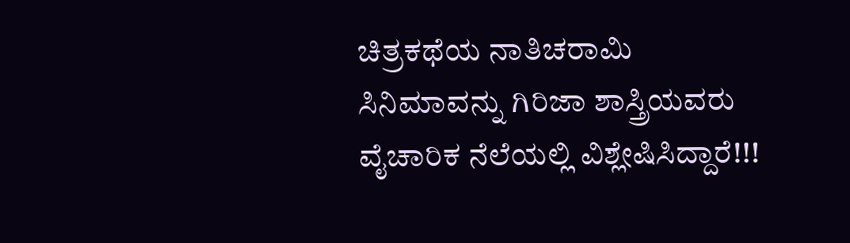ಚಿತ್ರಕಥೆಯ ನಾತಿಚರಾಮಿ ಸಿನಿಮಾವನ್ನು ಗಿರಿಜಾ ಶಾಸ್ತ್ರಿಯವರು ವೈಚಾರಿಕ ನೆಲೆಯಲ್ಲಿ ವಿಶ್ಲೇಷಿಸಿದ್ದಾರೆ!!!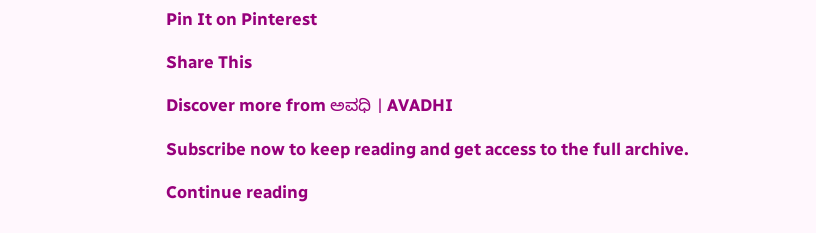Pin It on Pinterest

Share This

Discover more from ಅವಧಿ । AVADHI

Subscribe now to keep reading and get access to the full archive.

Continue reading